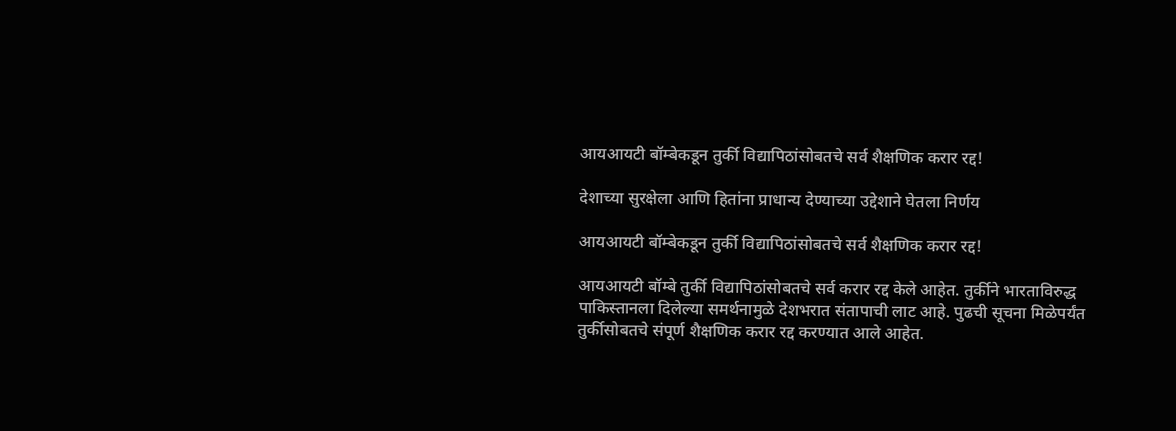आयआयटी बॉम्बेकडून तुर्की विद्यापिठांसोबतचे सर्व शैक्षणिक करार रद्द!

देशाच्या सुरक्षेला आणि हितांना प्राधान्य देण्याच्या उद्देशाने घेतला निर्णय

आयआयटी बॉम्बेकडून तुर्की विद्यापिठांसोबतचे सर्व शैक्षणिक करार रद्द!

आयआयटी बॉम्बे तुर्की विद्यापिठांसोबतचे सर्व करार रद्द केले आहेत. तुर्कीने भारताविरुद्ध पाकिस्तानला दिलेल्या समर्थनामुळे देशभरात संतापाची लाट आहे. पुढची सूचना मिळेपर्यंत तुर्कीसोबतचे संपूर्ण शैक्षणिक करार रद्द करण्यात आले आहेत.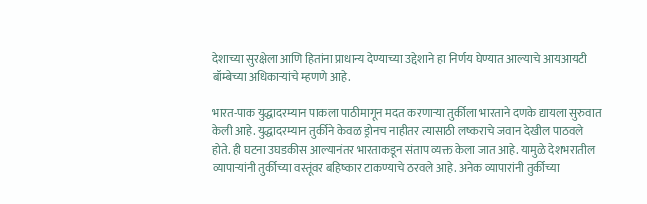देशाच्या सुरक्षेला आणि हितांना प्राधान्य देण्याच्या उद्देशाने हा निर्णय घेण्यात आल्याचे आयआयटी बॉम्बेच्या अधिकाऱ्यांचे म्हणणे आहे.

भारत-पाक युद्धादरम्यान पाकला पाठीमागून मदत करणाऱ्या तुर्कीला भारताने दणके द्यायला सुरुवात केली आहे. युद्धादरम्यान तुर्कीने केवळ ड्रोनच नाहीतर त्यासाठी लष्कराचे जवान देखील पाठवले होते. ही घटना उघडकीस आल्यानंतर भारताकडून संताप व्यक्त केला जात आहे. यामुळे देशभरातील व्यापाऱ्यांनी तुर्कीच्या वस्तूंवर बहिष्कार टाकण्याचे ठरवले आहे. अनेक व्यापारांनी तुर्कीच्या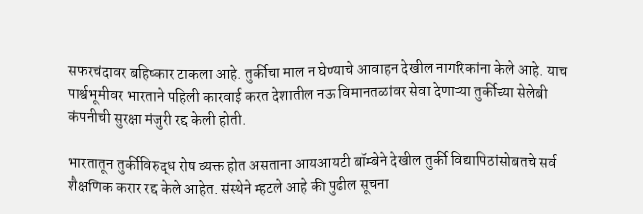सफरचंदावर बहिष्कार टाकला आहे. तुर्कीचा माल न घेण्याचे आवाहन देखील नागरिकांना केले आहे. याच पार्श्वभूमीवर भारताने पहिली कारवाई करत देशातील नऊ विमानतळांवर सेवा देणाऱ्या तुर्कीच्या सेलेबी कंपनीची सुरक्षा मंजुरी रद्द केली होती.

भारतातून तुर्कीविरुद्ध रोष व्यक्त होत असताना आयआयटी बॉम्बेने देखील तुर्की विद्यापिठांसोबतचे सर्व शैक्षणिक करार रद्द केले आहेत. संस्थेने म्हटले आहे की पुढील सूचना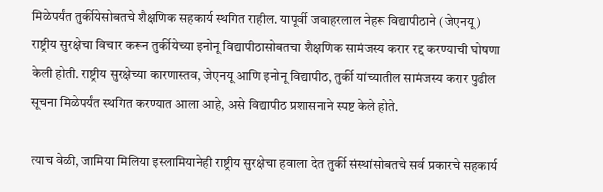मिळेपर्यंत तुर्कीयेसोबतचे शैक्षणिक सहकार्य स्थगित राहील. यापूर्वी जवाहरलाल नेहरू विद्यापीठाने (जेएनयू) राष्ट्रीय सुरक्षेचा विचार करून तुर्कीयेच्या इनोनू विद्यापीठासोबतचा शैक्षणिक सामंजस्य करार रद्द करण्याची घोषणा केली होती. राष्ट्रीय सुरक्षेच्या कारणास्तव, जेएनयू आणि इनोनू विद्यापीठ, तुर्की यांच्यातील सामंजस्य करार पुढील सूचना मिळेपर्यंत स्थगित करण्यात आला आहे, असे विद्यापीठ प्रशासनाने स्पष्ट केले होते.

त्याच वेळी, जामिया मिलिया इस्लामियानेही राष्ट्रीय सुरक्षेचा हवाला देत तुर्की संस्थांसोबतचे सर्व प्रकारचे सहकार्य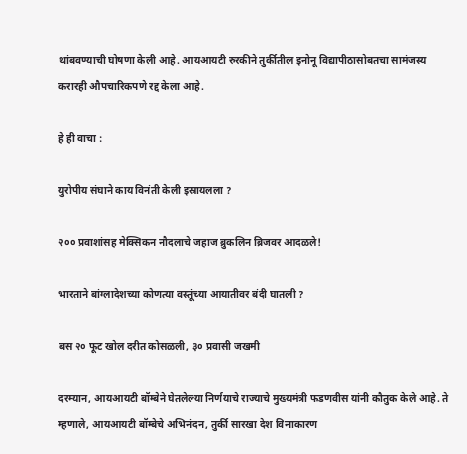थांबवण्याची घोषणा केली आहे. आयआयटी रुरकीने तुर्कीतील इनोनू विद्यापीठासोबतचा सामंजस्य करारही औपचारिकपणे रद्द केला आहे.

हे ही वाचा :

युरोपीय संघाने काय विनंती केली इस्रायलला ?

२०० प्रवाशांसह मेक्सिकन नौदलाचे जहाज ब्रुकलिन ब्रिजवर आदळले!

भारताने बांग्लादेशच्या कोणत्या वस्तूंच्या आयातीवर बंदी घातली ?

बस २० फूट खोल दरीत कोसळली, ३० प्रवासी जखमी

दरम्यान, आयआयटी बॉम्बेने घेतलेल्या निर्णयाचे राज्याचे मुख्यमंत्री फडणवीस यांनी कौतुक केले आहे. ते म्हणाले, आयआयटी बॉम्बेचे अभिनंदन, तुर्की सारखा देश विनाकारण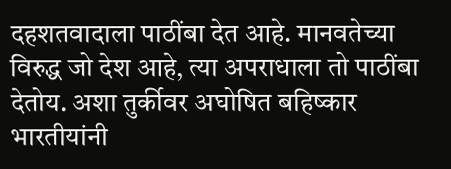दहशतवादाला पाठींबा देत आहे. मानवतेच्या विरुद्ध जो देश आहे, त्या अपराधाला तो पाठींबा देतोय. अशा तुर्कीवर अघोषित बहिष्कार भारतीयांनी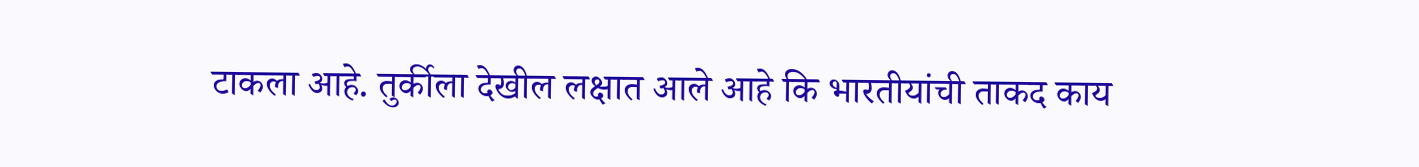टाकला आहे. तुर्कीला देखील लक्षात आले आहे कि भारतीयांची ताकद काय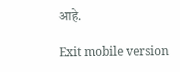आहे.

Exit mobile version